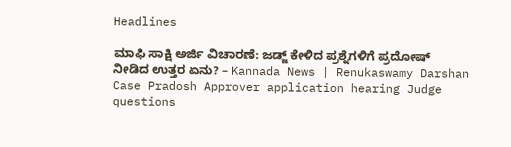Headlines

ಮಾಫಿ ಸಾಕ್ಷಿ ಅರ್ಜಿ ವಿಚಾರಣೆ: ಜಡ್ಜ್ ಕೇಳಿದ ಪ್ರಶ್ನೆಗಳಿಗೆ ಪ್ರದೋಷ್ ನೀಡಿದ ಉತ್ತರ ಏನು? – Kannada News | Renukaswamy Darshan Case Pradosh Approver application hearing Judge questions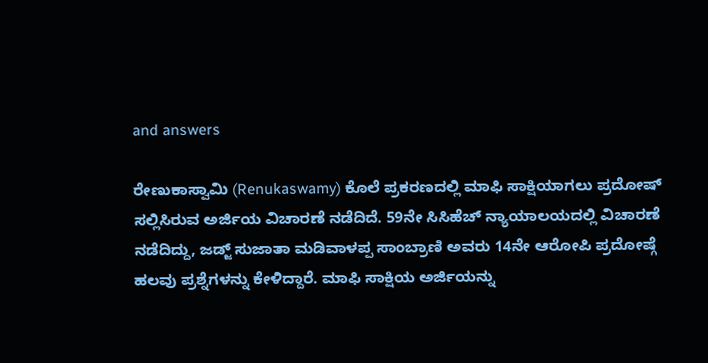and answers

ರೇಣುಕಾಸ್ವಾಮಿ (Renukaswamy) ಕೊಲೆ ಪ್ರಕರಣದಲ್ಲಿ ಮಾಫಿ ಸಾಕ್ಷಿಯಾಗಲು ಪ್ರದೋಷ್ ಸಲ್ಲಿಸಿರುವ ಅರ್ಜಿಯ ವಿಚಾರಣೆ ನಡೆದಿದೆ. 59ನೇ ಸಿಸಿಹೆಚ್ ನ್ಯಾಯಾಲಯದಲ್ಲಿ ವಿಚಾರಣೆ ನಡೆದಿದ್ದು, ಜಡ್ಜ್ ಸುಜಾತಾ ಮಡಿವಾಳಪ್ಪ ಸಾಂಬ್ರಾಣಿ ಅವರು 14ನೇ ಆರೋಪಿ ಪ್ರದೋಷ್ಗೆ ಹಲವು ಪ್ರಶ್ನೆಗಳನ್ನು ಕೇಳಿದ್ದಾರೆ. ಮಾಫಿ ಸಾಕ್ಷಿಯ ಅರ್ಜಿಯನ್ನು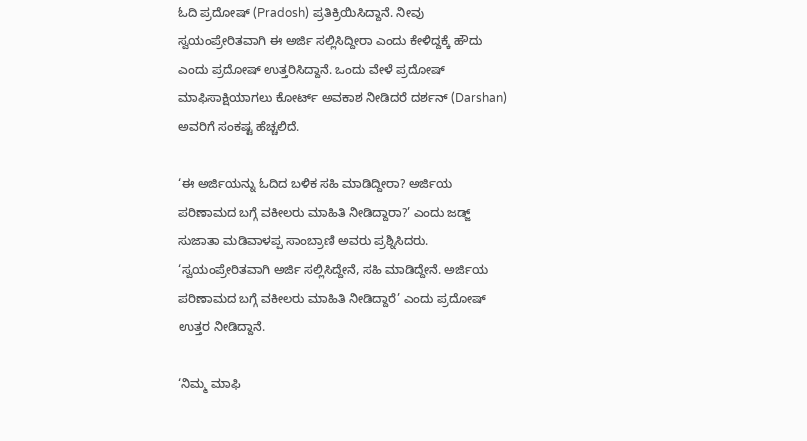ಓದಿ ಪ್ರದೋಷ್ (Pradosh) ಪ್ರತಿಕ್ರಿಯಿಸಿದ್ದಾನೆ. ನೀವು ಸ್ವಯಂಪ್ರೇರಿತವಾಗಿ ಈ ಅರ್ಜಿ ಸಲ್ಲಿಸಿದ್ದೀರಾ ಎಂದು ಕೇಳಿದ್ದಕ್ಕೆ ಹೌದು ಎಂದು ಪ್ರದೋಷ್ ಉತ್ತರಿಸಿದ್ದಾನೆ. ಒಂದು ವೇಳೆ ಪ್ರದೋಷ್ ಮಾಫಿಸಾಕ್ಷಿಯಾಗಲು ಕೋರ್ಟ್ ಅವಕಾಶ ನೀಡಿದರೆ ದರ್ಶನ್ (Darshan) ಅವರಿಗೆ ಸಂಕಷ್ಟ ಹೆಚ್ಚಲಿದೆ.

‘ಈ ಅರ್ಜಿಯನ್ನು ಓದಿದ ಬಳಿಕ ಸಹಿ ಮಾಡಿದ್ದೀರಾ? ಅರ್ಜಿಯ ಪರಿಣಾಮದ ಬಗ್ಗೆ ವಕೀಲರು ಮಾಹಿತಿ ನೀಡಿದ್ದಾರಾ?’ ಎಂದು ಜಡ್ಜ್ ಸುಜಾತಾ ಮಡಿವಾಳಪ್ಪ ಸಾಂಬ್ರಾಣಿ ಅವರು ಪ್ರಶ್ನಿಸಿದರು. ‘ಸ್ವಯಂಪ್ರೇರಿತವಾಗಿ ಅರ್ಜಿ ಸಲ್ಲಿಸಿದ್ದೇನೆ, ಸಹಿ ಮಾಡಿದ್ದೇನೆ. ಅರ್ಜಿಯ ಪರಿಣಾಮದ ಬಗ್ಗೆ ವಕೀಲರು ಮಾಹಿತಿ ನೀಡಿದ್ದಾರೆ’ ಎಂದು ಪ್ರದೋಷ್ ಉತ್ತರ ನೀಡಿದ್ದಾನೆ.

‘ನಿಮ್ಮ ಮಾಫಿ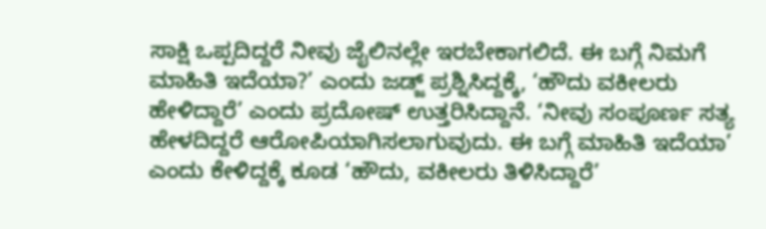ಸಾಕ್ಷಿ ಒಪ್ಪದಿದ್ದರೆ ನೀವು ಜೈಲಿನಲ್ಲೇ ಇರಬೇಕಾಗಲಿದೆ. ಈ ಬಗ್ಗೆ ನಿಮಗೆ ಮಾಹಿತಿ ಇದೆಯಾ?’ ಎಂದು ಜಡ್ಜ್ ಪ್ರಶ್ನಿಸಿದ್ದಕ್ಕೆ, ‘ಹೌದು ವಕೀಲರು ಹೇಳಿದ್ದಾರೆ’ ಎಂದು ಪ್ರದೋಷ್ ಉತ್ತರಿಸಿದ್ದಾನೆ. ‘ನೀವು ಸಂಪೂರ್ಣ ಸತ್ಯ ಹೇಳದಿದ್ದರೆ ಆರೋಪಿಯಾಗಿಸಲಾಗುವುದು. ಈ ಬಗ್ಗೆ ಮಾಹಿತಿ ಇದೆಯಾ’ ಎಂದು ಕೇಳಿದ್ದಕ್ಕೆ ಕೂಡ ‘ಹೌದು, ವಕೀಲರು ತಿಳಿಸಿದ್ದಾರೆ’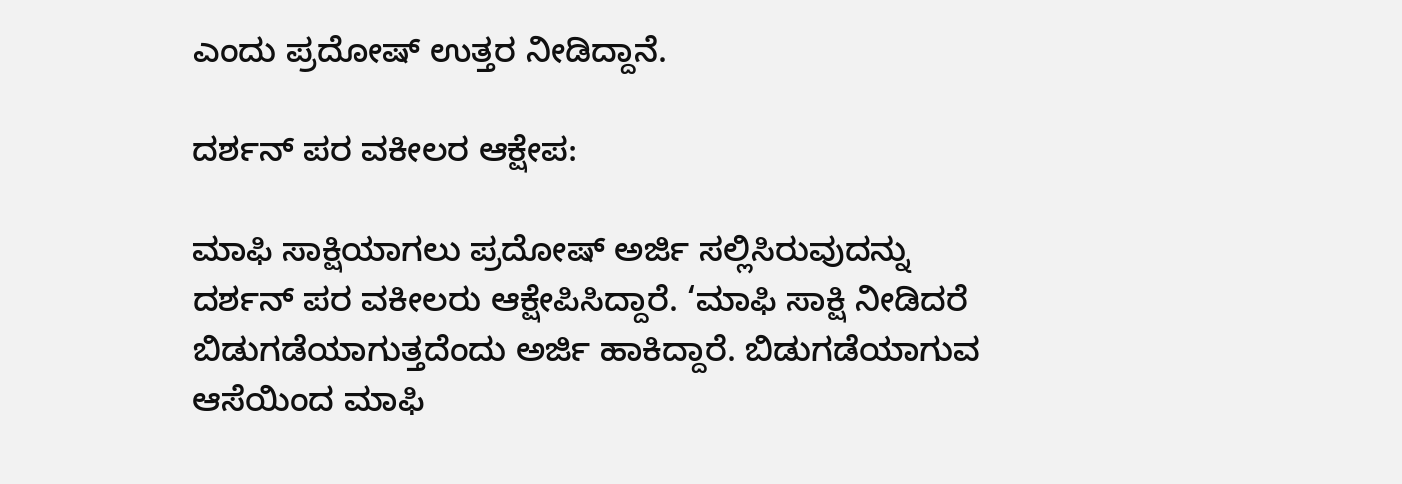ಎಂದು ಪ್ರದೋಷ್ ಉತ್ತರ ನೀಡಿದ್ದಾನೆ.

ದರ್ಶನ್ ಪರ ವಕೀಲರ ಆಕ್ಷೇಪ:

ಮಾಫಿ ಸಾಕ್ಷಿಯಾಗಲು ಪ್ರದೋಷ್ ಅರ್ಜಿ ಸಲ್ಲಿಸಿರುವುದನ್ನು ದರ್ಶನ್ ಪರ ವಕೀಲರು ಆಕ್ಷೇಪಿಸಿದ್ದಾರೆ. ‘ಮಾಫಿ ಸಾಕ್ಷಿ ನೀಡಿದರೆ ಬಿಡುಗಡೆಯಾಗುತ್ತದೆಂದು ಅರ್ಜಿ ಹಾಕಿದ್ದಾರೆ. ಬಿಡುಗಡೆಯಾಗುವ ಆಸೆಯಿಂದ ಮಾಫಿ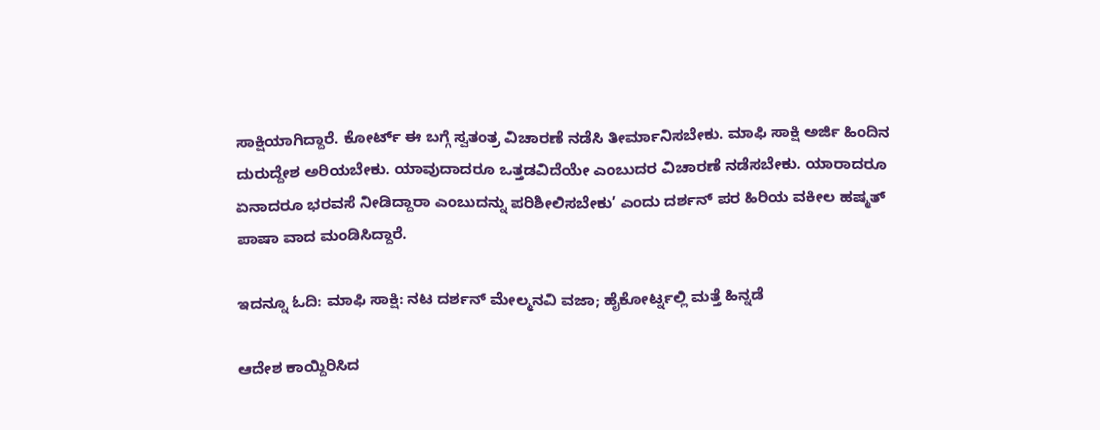ಸಾಕ್ಷಿಯಾಗಿದ್ದಾರೆ. ಕೋರ್ಟ್ ಈ ಬಗ್ಗೆ ಸ್ವತಂತ್ರ ವಿಚಾರಣೆ ನಡೆಸಿ ತೀರ್ಮಾನಿಸಬೇಕು. ಮಾಫಿ ಸಾಕ್ಷಿ ಅರ್ಜಿ ಹಿಂದಿನ ದುರುದ್ದೇಶ ಅರಿಯಬೇಕು. ಯಾವುದಾದರೂ ಒತ್ತಡವಿದೆಯೇ ಎಂಬುದರ ವಿಚಾರಣೆ ನಡೆಸಬೇಕು. ಯಾರಾದರೂ ಏನಾದರೂ ಭರವಸೆ ನೀಡಿದ್ದಾರಾ ಎಂಬುದನ್ನು ಪರಿಶೀಲಿಸಬೇಕು’ ಎಂದು ದರ್ಶನ್ ಪರ ಹಿರಿಯ ವಕೀಲ ಹಷ್ಮತ್ ಪಾಷಾ ವಾದ ಮಂಡಿಸಿದ್ದಾರೆ.

ಇದನ್ನೂ ಓದಿ: ಮಾಫಿ ಸಾಕ್ಷಿ: ನಟ ದರ್ಶನ್ ಮೇಲ್ಮನವಿ ವಜಾ; ಹೈಕೋರ್ಟ್ನಲ್ಲಿ ಮತ್ತೆ ಹಿನ್ನಡೆ

ಆದೇಶ ಕಾಯ್ದಿರಿಸಿದ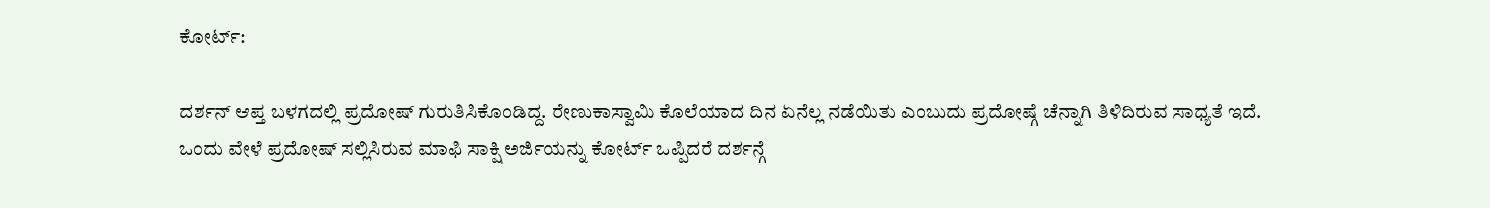ಕೋರ್ಟ್:

ದರ್ಶನ್ ಆಪ್ತ ಬಳಗದಲ್ಲಿ ಪ್ರದೋಷ್ ಗುರುತಿಸಿಕೊಂಡಿದ್ದ. ರೇಣುಕಾಸ್ವಾಮಿ ಕೊಲೆಯಾದ ದಿನ ಏನೆಲ್ಲ ನಡೆಯಿತು ಎಂಬುದು ಪ್ರದೋಷ್ಗೆ ಚೆನ್ನಾಗಿ ತಿಳಿದಿರುವ ಸಾಧ್ಯತೆ ಇದೆ. ಒಂದು ವೇಳೆ ಪ್ರದೋಷ್ ಸಲ್ಲಿಸಿರುವ ಮಾಫಿ ಸಾಕ್ಷಿ ಅರ್ಜಿಯನ್ನು ಕೋರ್ಟ್ ಒಪ್ಪಿದರೆ ದರ್ಶನ್ಗೆ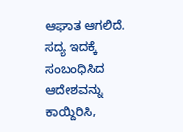ಆಘಾತ ಆಗಲಿದೆ. ಸದ್ಯ ಇದಕ್ಕೆ ಸಂಬಂಧಿಸಿದ ಆದೇಶವನ್ನು ಕಾಯ್ದಿರಿಸಿ,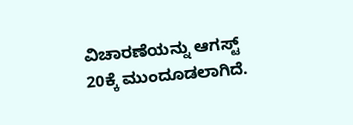ವಿಚಾರಣೆಯನ್ನು ಆಗಸ್ಟ್ 20ಕ್ಕೆ ಮುಂದೂಡಲಾಗಿದೆ.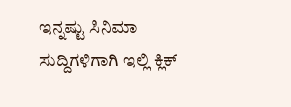ಇನ್ನಷ್ಟು ಸಿನಿಮಾ ಸುದ್ದಿಗಳಿಗಾಗಿ ಇಲ್ಲಿ ಕ್ಲಿಕ್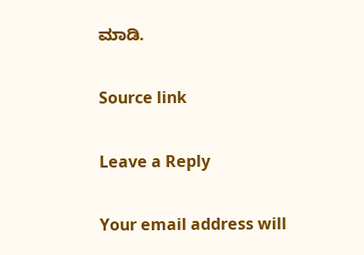ಮಾಡಿ.

Source link

Leave a Reply

Your email address will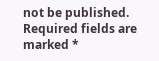not be published. Required fields are marked *